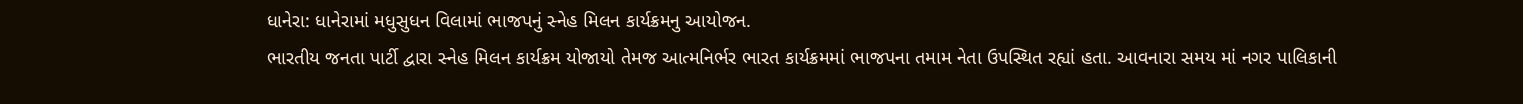ધાનેરા: ધાનેરામાં મધુસુધન વિલામાં ભાજપનું સ્નેહ મિલન કાર્યક્રમનુ આયોજન.
ભારતીય જનતા પાર્ટી દ્વારા સ્નેહ મિલન કાર્યક્રમ યોજાયો તેમજ આત્મનિર્ભર ભારત કાર્યક્રમમાં ભાજપના તમામ નેતા ઉપસ્થિત રહ્યાં હતા. આવનારા સમય માં નગર પાલિકાની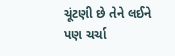ચૂંટણી છે તેને લઈને પણ ચર્ચા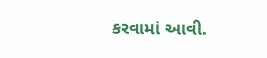કરવામાં આવી.